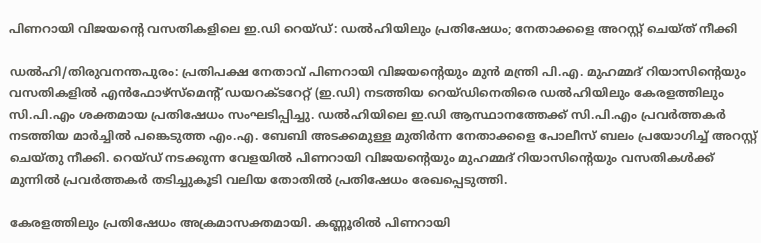പിണറായി വിജയന്റെ വസതികളിലെ ഇ.ഡി റെയ്ഡ്: ഡൽഹിയിലും പ്രതിഷേധം; നേതാക്കളെ അറസ്റ്റ് ചെയ്ത് നീക്കി

ഡൽഹി/തിരുവനന്തപുരം: പ്രതിപക്ഷ നേതാവ് പിണറായി വിജയന്റെയും മുൻ മന്ത്രി പി.എ. മുഹമ്മദ് റിയാസിന്റെയും വസതികളിൽ എൻഫോഴ്സ്മെന്റ് ഡയറക്ടറേറ്റ് (ഇ.ഡി) നടത്തിയ റെയ്ഡിനെതിരെ ഡൽഹിയിലും കേരളത്തിലും സി.പി.എം ശക്തമായ പ്രതിഷേധം സംഘടിപ്പിച്ചു. ഡൽഹിയിലെ ഇ.ഡി ആസ്ഥാനത്തേക്ക് സി.പി.എം പ്രവർത്തകർ നടത്തിയ മാർച്ചിൽ പങ്കെടുത്ത എം.എ. ബേബി അടക്കമുള്ള മുതിർന്ന നേതാക്കളെ പോലീസ് ബലം പ്രയോഗിച്ച് അറസ്റ്റ് ചെയ്തു നീക്കി. റെയ്ഡ് നടക്കുന്ന വേളയിൽ പിണറായി വിജയന്റെയും മുഹമ്മദ് റിയാസിന്റെയും വസതികൾക്ക് മുന്നിൽ പ്രവർത്തകർ തടിച്ചുകൂടി വലിയ തോതിൽ പ്രതിഷേധം രേഖപ്പെടുത്തി.

കേരളത്തിലും പ്രതിഷേധം അക്രമാസക്തമായി. കണ്ണൂരിൽ പിണറായി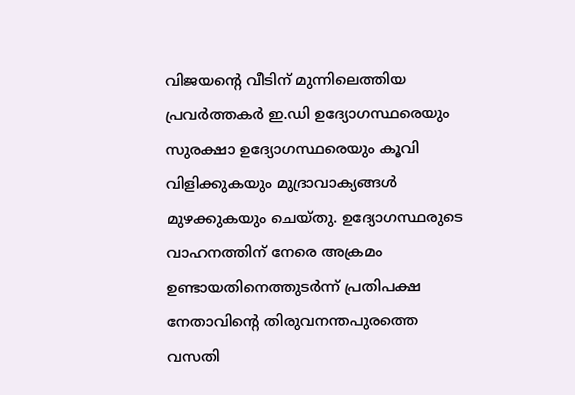വിജയന്റെ വീടിന് മുന്നിലെത്തിയ പ്രവർത്തകർ ഇ.ഡി ഉദ്യോഗസ്ഥരെയും സുരക്ഷാ ഉദ്യോഗസ്ഥരെയും കൂവി വിളിക്കുകയും മുദ്രാവാക്യങ്ങൾ മുഴക്കുകയും ചെയ്തു. ഉദ്യോഗസ്ഥരുടെ വാഹനത്തിന് നേരെ അക്രമം ഉണ്ടായതിനെത്തുടർന്ന് പ്രതിപക്ഷ നേതാവിന്റെ തിരുവനന്തപുരത്തെ വസതി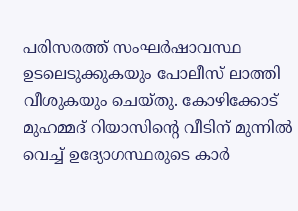പരിസരത്ത് സംഘർഷാവസ്ഥ ഉടലെടുക്കുകയും പോലീസ് ലാത്തി വീശുകയും ചെയ്തു. കോഴിക്കോട് മുഹമ്മദ് റിയാസിന്റെ വീടിന് മുന്നിൽ വെച്ച് ഉദ്യോഗസ്ഥരുടെ കാർ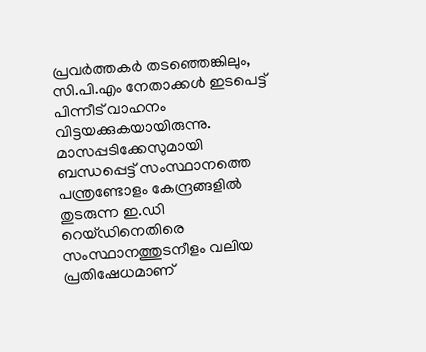പ്രവർത്തകർ തടഞ്ഞെങ്കിലും, സി.പി.എം നേതാക്കൾ ഇടപെട്ട് പിന്നീട് വാഹനം വിട്ടയക്കുകയായിരുന്നു. മാസപ്പടിക്കേസുമായി ബന്ധപ്പെട്ട് സംസ്ഥാനത്തെ പന്ത്രണ്ടോളം കേന്ദ്രങ്ങളിൽ തുടരുന്ന ഇ.ഡി റെയ്ഡിനെതിരെ സംസ്ഥാനത്തുടനീളം വലിയ പ്രതിഷേധമാണ്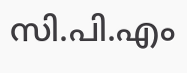സി.പി.എം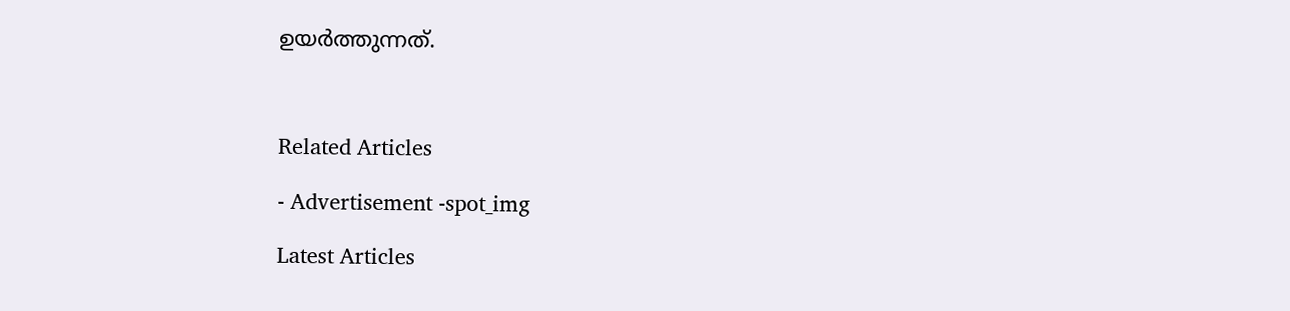ഉയർത്തുന്നത്.



Related Articles

- Advertisement -spot_img

Latest Articles